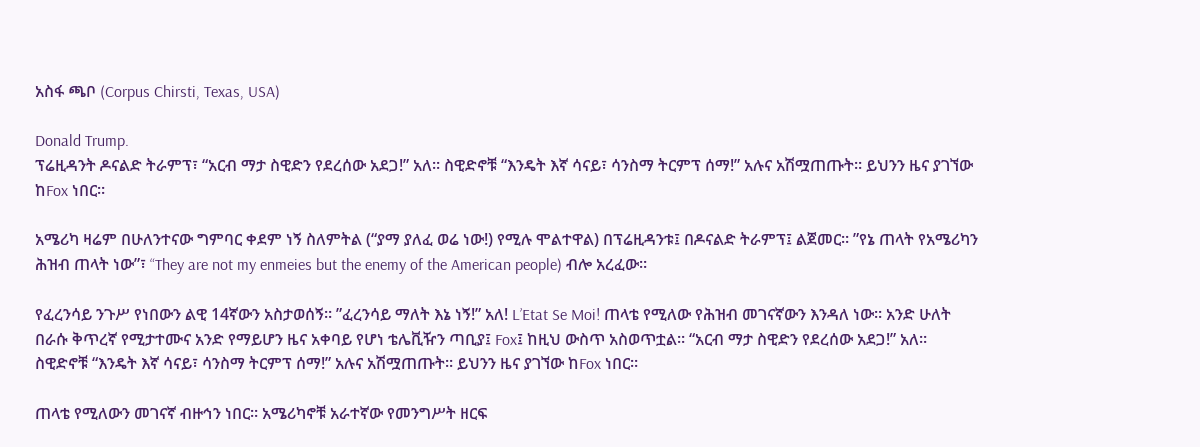አስፋ ጫቦ (Corpus Chirsti, Texas, USA)

Donald Trump.
ፕሬዚዳንት ዶናልድ ትራምፕ፣ “አርብ ማታ ስዊድን የደረሰው አደጋ!” አለ። ስዊድኖቹ “እንዴት እኛ ሳናይ፣ ሳንስማ ትርምፕ ሰማ!” አሉና አሽሟጠጡት። ይህንን ዜና ያገኘው ከFox ነበር።

አሜሪካ ዛሬም በሁለንተናው ግምባር ቀደም ነኝ ስለምትል (“ያማ ያለፈ ወሬ ነው!) የሚሉ ሞልተዋል) በፕሬዚዳንቱ፤ በዶናልድ ትራምፕ፤ ልጀመር። ”የኔ ጠላት የአሜሪካን ሕዝብ ጠላት ነው”፣ “They are not my enmeies but the enemy of the American people) ብሎ አረፈው።

የፈረንሳይ ንጉሥ የነበውን ልዊ 14ኛውን አስታወሰኝ። ”ፈረንሳይ ማለት እኔ ነኝ!” አለ! L’Etat Se Moi! ጠላቴ የሚለው የሕዝብ መገናኛውን እንዳለ ነው። አንድ ሁለት በራሱ ቅጥረኛ የሚታተሙና አንድ የማይሆን ዜና አቀባይ የሆነ ቴሌቪዥን ጣቢያ፤ Fox፤ ከዚህ ውስጥ አስወጥቷል። “አርብ ማታ ስዊድን የደረሰው አደጋ!” አለ። ስዊድኖቹ “እንዴት እኛ ሳናይ፣ ሳንስማ ትርምፕ ሰማ!” አሉና አሽሟጠጡት። ይህንን ዜና ያገኘው ከFox ነበር።

ጠላቴ የሚለውን መገናኛ ብዙኅን ነበር። አሜሪካኖቹ አራተኛው የመንግሥት ዘርፍ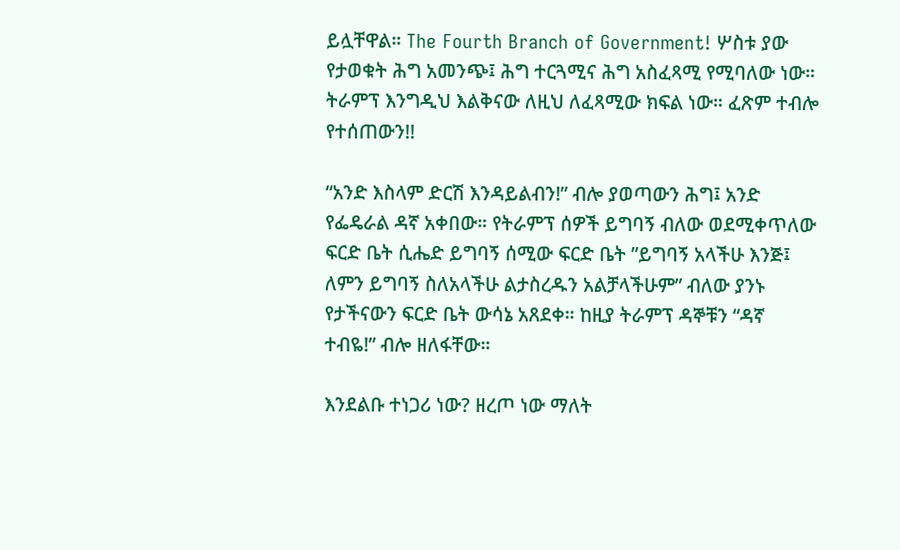ይሏቸዋል። The Fourth Branch of Government! ሦስቱ ያው የታወቁት ሕግ አመንጭ፤ ሕግ ተርጓሚና ሕግ አስፈጻሚ የሚባለው ነው። ትራምፕ እንግዲህ እልቅናው ለዚህ ለፈጻሚው ክፍል ነው። ፈጽም ተብሎ የተሰጠውን!!

“አንድ እስላም ድርሽ እንዳይልብን!” ብሎ ያወጣውን ሕግ፤ አንድ የፌዴራል ዳኛ አቀበው። የትራምፕ ሰዎች ይግባኝ ብለው ወደሚቀጥለው ፍርድ ቤት ሲሔድ ይግባኝ ሰሚው ፍርድ ቤት ”ይግባኝ አላችሁ እንጅ፤ ለምን ይግባኝ ስለአላችሁ ልታስረዱን አልቻላችሁም” ብለው ያንኑ የታችናውን ፍርድ ቤት ውሳኔ አጸደቀ። ከዚያ ትራምፕ ዳኞቹን “ዳኛ ተብዬ!” ብሎ ዘለፋቸው።

እንደልቡ ተነጋሪ ነው? ዘረጦ ነው ማለት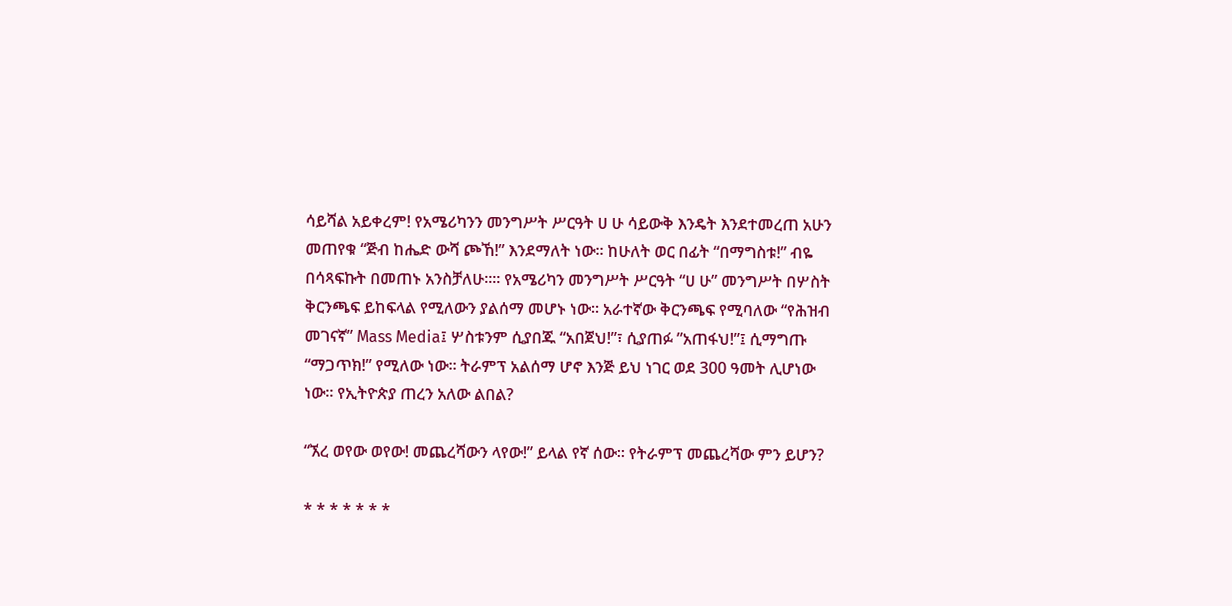ሳይሻል አይቀረም! የአሜሪካንን መንግሥት ሥርዓት ሀ ሁ ሳይውቅ እንዴት እንደተመረጠ አሁን መጠየቁ “ጅብ ከሔድ ውሻ ጮኸ!” እንደማለት ነው። ከሁለት ወር በፊት “በማግስቱ!” ብዬ በሳጻፍኩት በመጠኑ አንስቻለሁ።። የአሜሪካን መንግሥት ሥርዓት “ሀ ሁ” መንግሥት በሦስት ቅርንጫፍ ይከፍላል የሚለውን ያልሰማ መሆኑ ነው። አራተኛው ቅርንጫፍ የሚባለው “የሕዝብ መገናኛ” Mass Media፤ ሦስቱንም ሲያበጁ “አበጀህ!”፣ ሲያጠፉ ”አጠፋህ!”፤ ሲማግጡ “ማጋጥክ!” የሚለው ነው። ትራምፕ አልሰማ ሆኖ እንጅ ይህ ነገር ወደ 300 ዓመት ሊሆነው ነው። የኢትዮጵያ ጠረን አለው ልበል?

“ኧረ ወየው ወየው! መጨረሻውን ላየው!” ይላል የኛ ሰው። የትራምፕ መጨረሻው ምን ይሆን?

* * * * * * *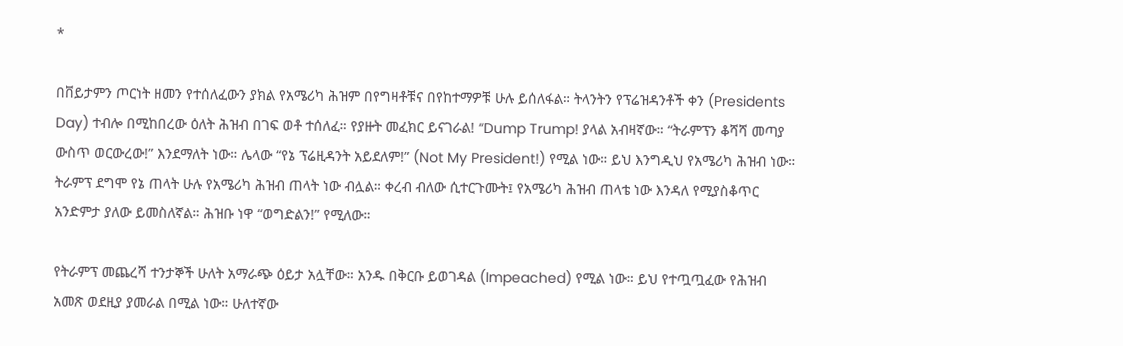*

በቨይታምን ጦርነት ዘመን የተሰለፈውን ያክል የአሜሪካ ሕዝም በየግዛቶቹና በየከተማዎቹ ሁሉ ይሰለፋል። ትላንትን የፕሬዝዳንቶች ቀን (Presidents Day) ተብሎ በሚከበረው ዕለት ሕዝብ በገፍ ወቶ ተሰለፈ። የያዙት መፈክር ይናገራል! “Dump Trump! ያላል አብዛኛው። “ትራምፕን ቆሻሻ መጣያ ውስጥ ወርውረው!” እንደማለት ነው። ሌላው “የኔ ፕሬዚዳንት አይደለም!” (Not My President!) የሚል ነው። ይህ እንግዲህ የአሜሪካ ሕዝብ ነው። ትራምፕ ደግሞ የኔ ጠላት ሁሉ የአሜሪካ ሕዝብ ጠላት ነው ብሏል። ቀረብ ብለው ሲተርጉሙት፤ የአሜሪካ ሕዝብ ጠላቴ ነው እንዳለ የሚያስቆጥር አንድምታ ያለው ይመስለኛል። ሕዝቡ ነዋ “ወግድልን!” የሚለው።

የትራምፕ መጨረሻ ተንታኞች ሁለት አማራጭ ዕይታ አሏቸው። አንዱ በቅርቡ ይወገዳል (Impeached) የሚል ነው። ይህ የተጧጧፈው የሕዝብ አመጽ ወደዚያ ያመራል በሚል ነው። ሁለተኛው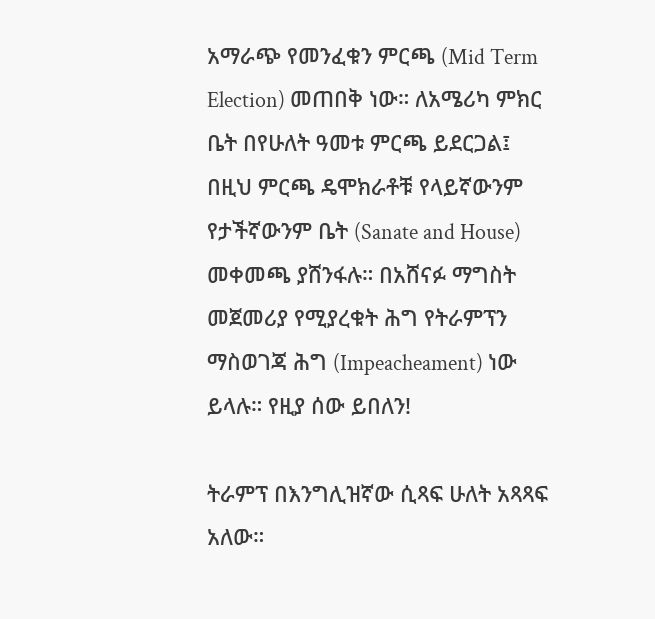አማራጭ የመንፈቁን ምርጫ (Mid Term Election) መጠበቅ ነው። ለአሜሪካ ምክር ቤት በየሁለት ዓመቱ ምርጫ ይደርጋል፤ በዚህ ምርጫ ዴሞክራቶቹ የላይኛውንም የታችኛውንም ቤት (Sanate and House) መቀመጫ ያሸንፋሉ። በአሸናፉ ማግስት መጀመሪያ የሚያረቁት ሕግ የትራምፕን ማስወገጃ ሕግ (Impeacheament) ነው ይላሉ። የዚያ ሰው ይበለን!

ትራምፕ በእንግሊዝኛው ሲጻፍ ሁለት አጻጻፍ አለው።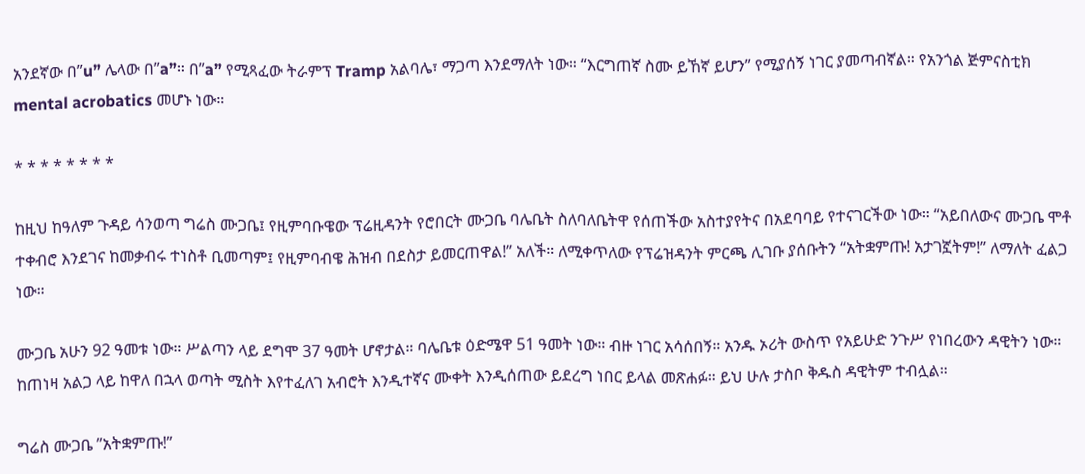አንደኛው በ”u” ሌላው በ”a”። በ”a” የሚጻፈው ትራምፕ Tramp አልባሌ፣ ማጋጣ እንደማለት ነው። “እርግጠኛ ስሙ ይኸኛ ይሆን” የሚያሰኝ ነገር ያመጣብኛል። የአንጎል ጅምናስቲክ mental acrobatics መሆኑ ነው።

* * * * * * * *

ከዚህ ከዓለም ጉዳይ ሳንወጣ ግሬስ ሙጋቤ፤ የዚምባቡዌው ፕሬዚዳንት የሮበርት ሙጋቤ ባሌቤት ስለባለቤትዋ የሰጠችው አስተያየትና በአደባባይ የተናገርችው ነው። “አይበለውና ሙጋቤ ሞቶ ተቀብሮ እንደገና ከመቃብሩ ተነስቶ ቢመጣም፤ የዚምባብዌ ሕዝብ በደስታ ይመርጠዋል!” አለች። ለሚቀጥለው የፕሬዝዳንት ምርጫ ሊገቡ ያሰቡትን “አትቋምጡ! አታገኟትም!” ለማለት ፈልጋ ነው።

ሙጋቤ አሁን 92 ዓመቱ ነው። ሥልጣን ላይ ደግሞ 37 ዓመት ሆኖታል። ባሌቤቱ ዕድሜዋ 51 ዓመት ነው። ብዙ ነገር አሳሰበኝ። አንዱ ኦሪት ውስጥ የአይሁድ ንጉሥ የነበረውን ዳዊትን ነው። ከጠነዛ አልጋ ላይ ከዋለ በኋላ ወጣት ሚስት እየተፈለገ አብሮት እንዲተኛና ሙቀት እንዲሰጠው ይደረግ ነበር ይላል መጽሐፉ። ይህ ሁሉ ታስቦ ቅዱስ ዳዊትም ተብሏል።

ግሬስ ሙጋቤ ”አትቋምጡ!”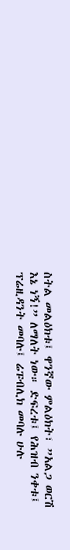ስትል መልዕክቱ፤ ዋንኛው ምልዕክት፣ ”አልጋ ወርሽ እኔ ነኝ!” ለማለት ነው። ድፍረቱ፤ የሕዝብ ንቀቱ፤ ፕሬዚዳንት መባሉ፤ ሬፑብሊክ መባሉ ሁሉ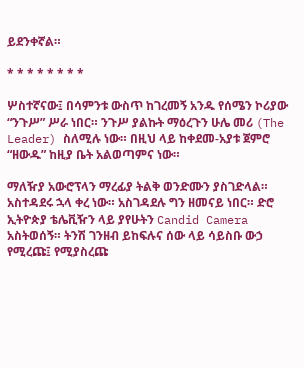ይደንቀኛል።

* * * * * * * *

ሦስተኛናው፤ በሳምንቱ ውስጥ ከገረመኝ አንዱ የሰሜን ኮሪያው “ንጉሥ” ሥራ ነበር። ንጉሥ ያልኩት ማዕረጉን ሁሌ መሪ (The Leader) ስለሚሉ ነው። በዚህ ላይ ከቀደመ-አያቱ ጀምሮ “ዘውዱ” ከዚያ ቤት አልወጣምና ነው።

ማለዥያ አውሮፕላን ማረፊያ ትልቅ ወንድሙን ያስገድላል። አስተዳደሩ ኋላ ቀረ ነው። አስገዳደሉ ግን ዘመናይ ነበር። ድሮ ኢትዮጵያ ቴሌቪዥን ላይ ያየሁትን Candid Camera አስትወሰኝ። ትንሽ ገንዘብ ይከፍሉና ሰው ላይ ሳይስቡ ውኃ የሚረጩ፤ የሚያስረጩ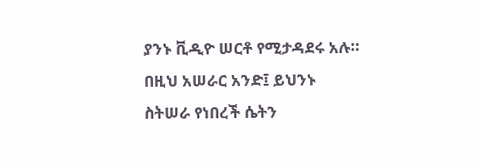ያንኑ ቪዲዮ ሠርቶ የሚታዳደሩ አሉ። በዚህ አሠራር አንድ፤ ይህንኑ ስትሠራ የነበረች ሴትን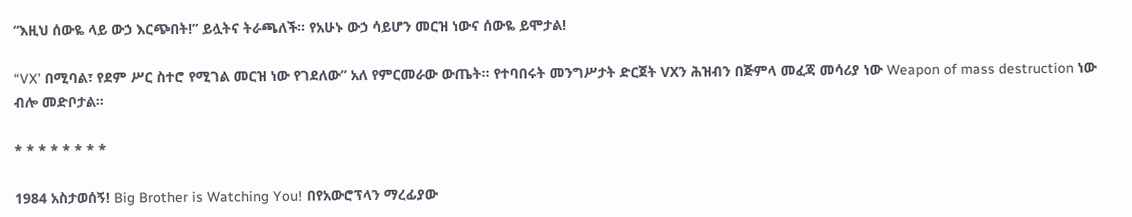“እዚህ ሰውዬ ላይ ውኃ እርጭበት!” ይሏትና ትራጫለች። የአሁኑ ውኃ ሳይሆን መርዝ ነውና ሰውዬ ይሞታል!

“VX’ በሚባል፣ የደም ሥር ስተሮ የሚገል መርዝ ነው የገደለው” አለ የምርመራው ውጤት። የተባበሩት መንግሥታት ድርጀት VXን ሕዝብን በጅምላ መፈጃ መሳሪያ ነው Weapon of mass destruction ነው ብሎ መድቦታል።

* * * * * * * *

1984 አስታወሰኝ! Big Brother is Watching You! በየአውሮፕላን ማረፊያው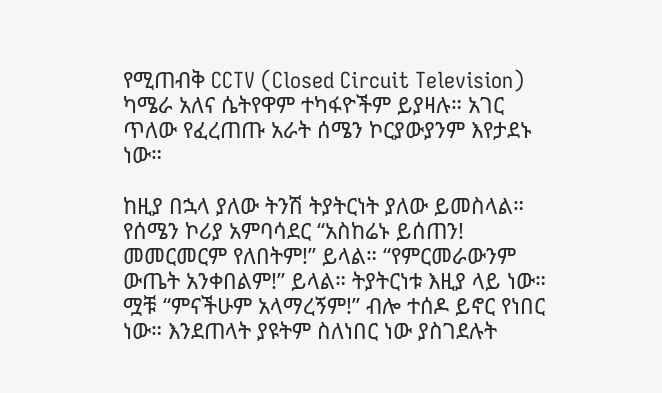የሚጠብቅ CCTV (Closed Circuit Television) ካሜራ አለና ሴትየዋም ተካፋዮችም ይያዛሉ። አገር ጥለው የፈረጠጡ አራት ሰሜን ኮርያውያንም እየታደኑ ነው።

ከዚያ በኋላ ያለው ትንሽ ትያትርነት ያለው ይመስላል። የሰሜን ኮሪያ አምባሳደር “አስከሬኑ ይሰጠን! መመርመርም የለበትም!” ይላል። “የምርመራውንም ውጤት አንቀበልም!” ይላል። ትያትርነቱ እዚያ ላይ ነው። ሟቹ “ምናችሁም አላማረኝም!” ብሎ ተሰዶ ይኖር የነበር ነው። እንደጠላት ያዩትም ስለነበር ነው ያስገደሉት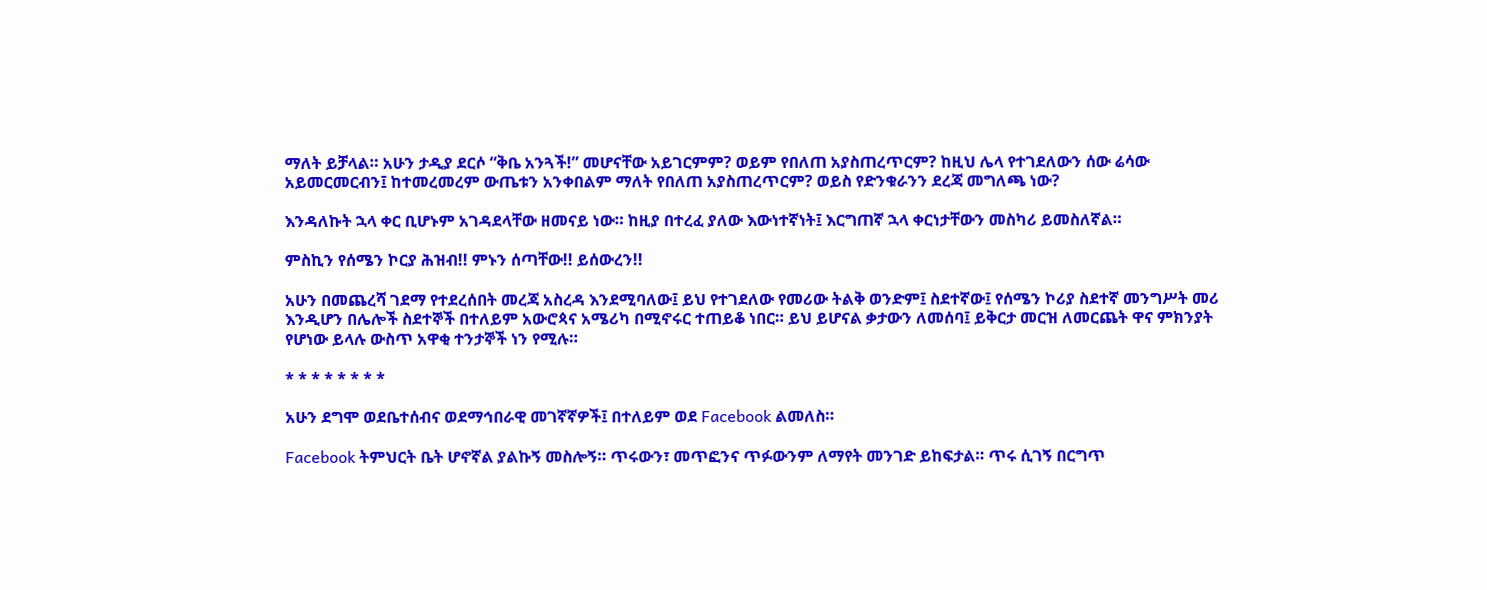ማለት ይቻላል። አሁን ታዲያ ደርሶ “ቅቤ አንጓች!” መሆናቸው አይገርምም? ወይም የበለጠ አያስጠረጥርም? ከዚህ ሌላ የተገደለውን ሰው ሬሳው አይመርመርብን፤ ከተመረመረም ውጤቱን አንቀበልም ማለት የበለጠ አያስጠረጥርም? ወይስ የድንቁራንን ደረጃ መግለጫ ነው?

እንዳለኩት ኋላ ቀር ቢሆኑም አገዳደላቸው ዘመናይ ነው። ከዚያ በተረፈ ያለው እውነተኛነት፤ እርግጠኛ ኋላ ቀርነታቸውን መስካሪ ይመስለኛል።

ምስኪን የሰሜን ኮርያ ሕዝብ!! ምኑን ሰጣቸው!! ይሰውረን!!

አሁን በመጨረሻ ገደማ የተደረሰበት መረጃ አስረዳ እንደሚባለው፤ ይህ የተገደለው የመሪው ትልቅ ወንድም፤ ስደተኛው፤ የሰሜን ኮሪያ ስደተኛ መንግሥት መሪ እንዲሆን በሌሎች ስደተኞች በተለይም አውሮጳና አሜሪካ በሚኖሩር ተጠይቆ ነበር። ይህ ይሆናል ቃታውን ለመሰባ፤ ይቅርታ መርዝ ለመርጨት ዋና ምክንያት የሆነው ይላሉ ውስጥ አዋቂ ተንታኞች ነን የሚሉ።

* * * * * * * *

አሁን ደግሞ ወደቤተሰብና ወደማኅበራዊ መገኛኛዎች፤ በተለይም ወደ Facebook ልመለስ።

Facebook ትምህርት ቤት ሆኖኛል ያልኩኝ መስሎኝ። ጥሩውን፣ መጥፎንና ጥፉውንም ለማየት መንገድ ይከፍታል። ጥሩ ሲገኝ በርግጥ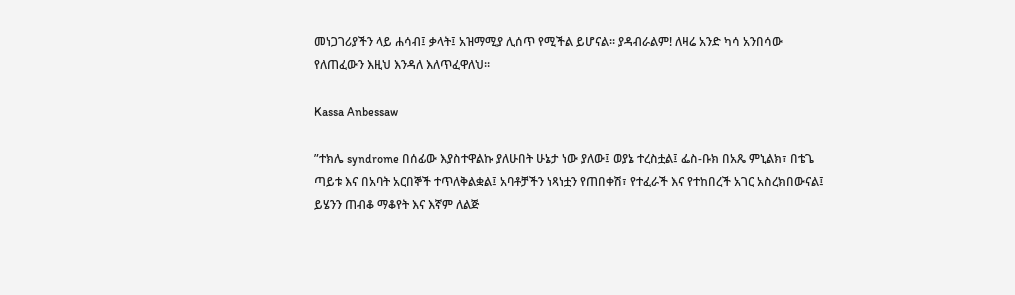መነጋገሪያችን ላይ ሐሳብ፤ ቃላት፤ አዝማሚያ ሊሰጥ የሚችል ይሆናል። ያዳብራልም! ለዛሬ አንድ ካሳ አንበሳው የለጠፈውን እዚህ እንዳለ እለጥፈዋለህ።

Kassa Anbessaw

”ተክሌ syndrome በሰፊው እያስተዋልኩ ያለሁበት ሁኔታ ነው ያለው፤ ወያኔ ተረስቷል፤ ፌስ-ቡክ በአጼ ምኒልክ፣ በቴጌ ጣይቱ እና በአባት አርበኞች ተጥለቅልቋል፤ አባቶቻችን ነጻነቷን የጠበቀሽ፣ የተፈራች እና የተከበረች አገር አስረክበውናል፤ ይሄንን ጠብቆ ማቆየት እና እኛም ለልጅ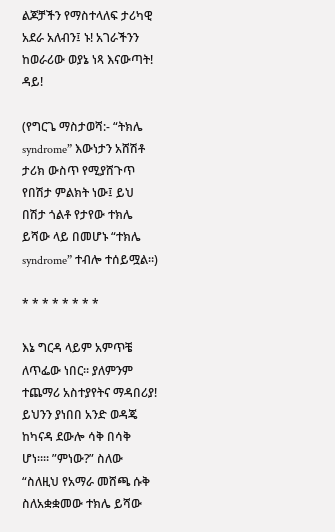ልጆቻችን የማስተላለፍ ታሪካዊ አደራ አለብን፤ ኑ! አገራችንን ከወራሪው ወያኔ ነጻ እናውጣት! ዳይ!

(የግርጌ ማስታወሻ:- “ትክሌ syndrome” እውነታን አሸሽቶ ታሪክ ውስጥ የሚያሸጉጥ የበሽታ ምልክት ነው፤ ይህ በሽታ ጎልቶ የታየው ተክሌ ይሻው ላይ በመሆኑ “ተክሌ syndrome” ተብሎ ተሰይሟል።)

* * * * * * * *

እኔ ግርዳ ላይም አምጥቼ ለጥፌው ነበር። ያለምንም ተጨማሪ አስተያየትና ማዳበሪያ! ይህንን ያነበበ አንድ ወዳጄ ከካናዳ ደውሎ ሳቅ በሳቅ ሆነ።። ”ምነው?” ስለው “ስለዚህ የአማራ መሸጫ ሱቅ ስለአቋቋመው ተክሌ ይሻው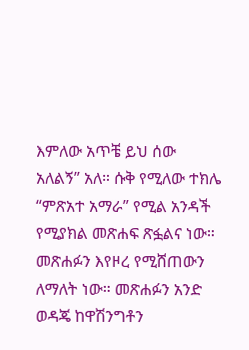እምለው አጥቼ ይህ ሰው አለልኝ” አለ። ሱቅ የሚለው ተክሌ “ምጽአተ አማራ” የሚል አንዳች የሚያክል መጽሐፍ ጽፏልና ነው። መጽሐፉን እየዞረ የሚሸጠውን ለማለት ነው። መጽሐፉን አንድ ወዳጄ ከዋሽንግቶን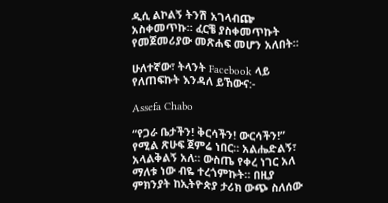ዲሲ ልኮልኝ ትንሽ አገላብጬ አስቀመጥኩ። ፈርቼ ያስቀመጥኩት የመጀመሪያው መጽሐፍ መሆን አለበት።

ሁለተኛው፣ ትላንት Facebook ላይ የለጠፍኩት እንዳለ ይኸውና:-

Assefa Chabo

“የጋራ ቤታችን! ቅርሳችን! ውርሳችን!” የሚል ጽሁፍ ጀምሬ ነበር። አልሔድልኝ፣ አላልቅልኝ አለ። ውስጤ የቀረ ነገር አለ ማለቱ ነው ብዬ ተረጎምኩት። በዚያ ምክንያት ከኢትዮጵያ ታሪክ ውጭ ስለሰው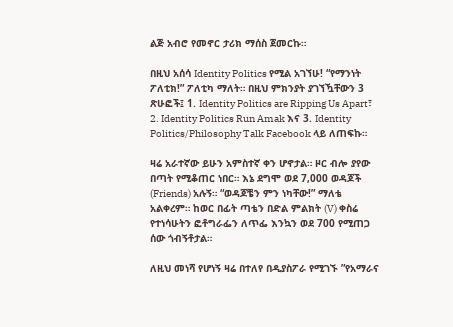ልጅ አብሮ የመኖር ታሪክ ማሰስ ጀመርኩ።

በዚህ አሰሳ Identity Politics የሚል አገኘሁ! “የማንነት ፖለቲክ!” ፖለቲካ ማለት። በዚህ ምክንያት ያገኘዃቸውን 3 ጽሁፎች፤ 1. Identity Politics are Ripping Us Apart፣ 2. Identity Politics Run Amak እና 3. Identity Politics/Philosophy Talk Facebook ላይ ለጠፍኩ።

ዛሬ አራተኛው ይሁን አምስተኛ ቀን ሆኖታል። ዞር ብሎ ያየው በጣት የሚቆጠር ነበር። እኔ ደግሞ ወደ 7,000 ወዳጆች (Friends) አሉኝ። “ወዳጆቼን ምን ነካቸው!” ማለቴ አልቀረም። ከወር በፊት ጣቴን በድል ምልክት (V) ቀስሬ የተነሳሁትን ፎቶግራፌን ለጥፌ እንኳን ወደ 700 የሚጠጋ ሰው ጎብኝቶታል።

ለዚህ መነሻ የሆነኝ ዛሬ በተለየ በዲያስፖራ የሚገኙ ”የአማራና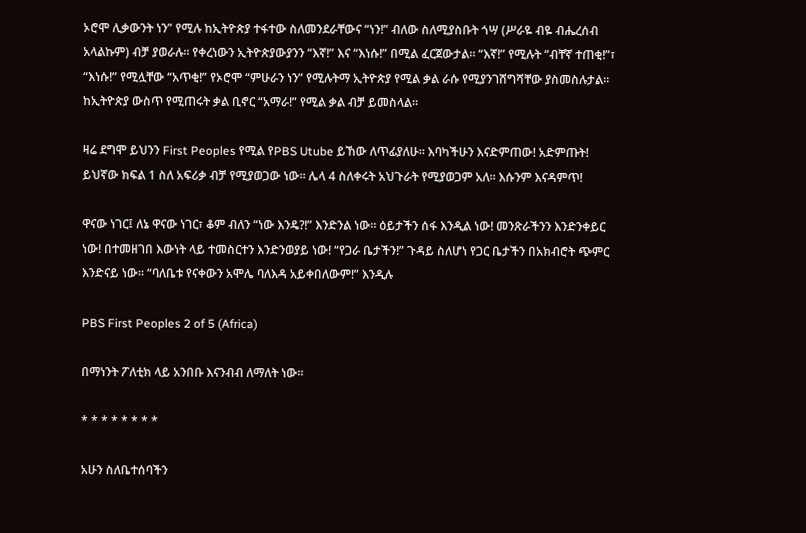ኦሮሞ ሊቃውንት ነን” የሚሉ ከኢትዮጵያ ተፋተው ስለመንደራቸውና “ነን!” ብለው ስለሚያስቡት ጎሣ (ሥራዬ ብዬ ብሔረሰብ አላልኩም) ብቻ ያወራሉ። የቀረነውን ኢትዮጵያውያንን “እኛ!” እና “እነሱ!” በሚል ፈርጀውታል። “እኛ!” የሚሉት “ብቸኛ ተጠቂ!”፣ “እነሱ!” የሚሏቸው “አጥቂ!” የኦሮሞ “ምሁራን ነን” የሚሉትማ ኢትዮጵያ የሚል ቃል ራሱ የሚያንገሸግሻቸው ያስመስሉታል። ከኢትዮጵያ ውስጥ የሚጠሩት ቃል ቢኖር “አማራ!” የሚል ቃል ብቻ ይመስላል።

ዛሬ ደግሞ ይህንን First Peoples የሚል የPBS Utube ይኸው ለጥፊያለሁ። እባካችሁን እናድምጠው! አድምጡት! ይህኛው ክፍል 1 ስለ አፍሪቃ ብቻ የሚያወጋው ነው። ሌላ 4 ስለቀሩት አህጉራት የሚያወጋም አለ። እሱንም እናዳምጥ!

ዋናው ነገር፤ ለኔ ዋናው ነገር፣ ቆም ብለን “ነው እንዴ?!” እንድንል ነው። ዕይታችን ሰፋ እንዲል ነው! መንጽራችንን እንድንቀይር ነው! በተመዘገበ እውነት ላይ ተመስርተን እንድንወያይ ነው! “የጋራ ቤታችን!” ጉዳይ ስለሆነ የጋር ቤታችን በአክብሮት ጭምር እንድናይ ነው። “ባለቤቱ የናቀውን አሞሌ ባለእዳ አይቀበለውም!” እንዲሉ

PBS First Peoples 2 of 5 (Africa)

በማነንት ፖለቲክ ላይ አንበቡ እናንብብ ለማለት ነው።

* * * * * * * *

አሁን ስለቤተሰባችን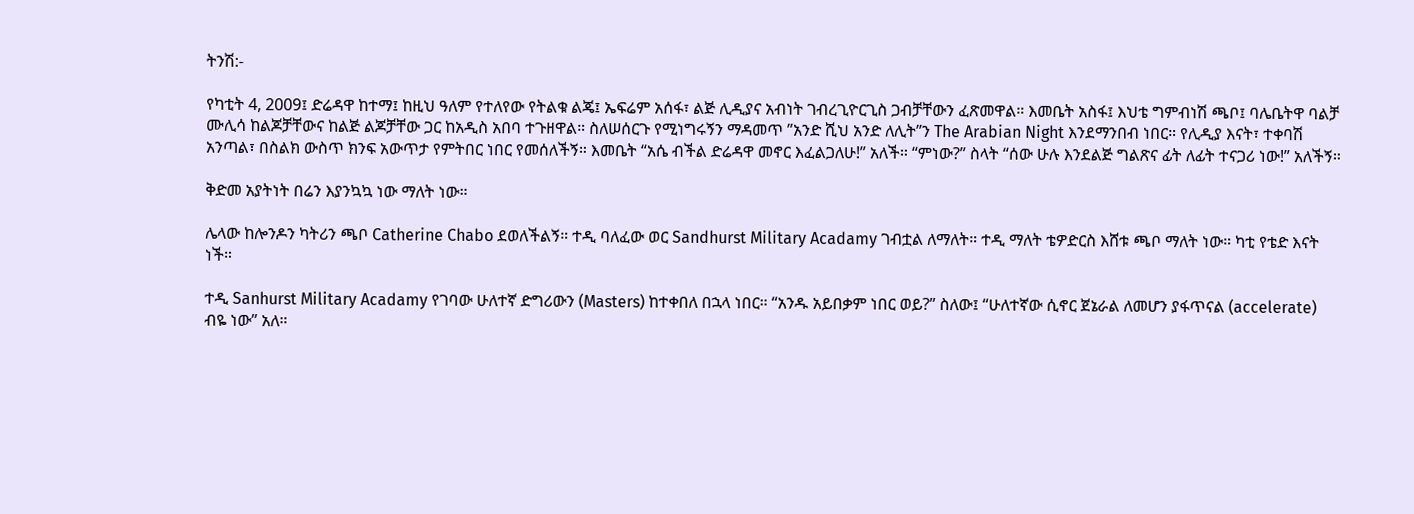ትንሽ:-

የካቲት 4, 2009፤ ድሬዳዋ ከተማ፤ ከዚህ ዓለም የተለየው የትልቁ ልጄ፤ ኤፍሬም አሰፋ፣ ልጅ ሊዲያና አብነት ገብረጊዮርጊስ ጋብቻቸውን ፈጽመዋል። እመቤት አስፋ፤ እህቴ ግምብነሽ ጫቦ፤ ባሌቤትዋ ባልቻ ሙሊሳ ከልጆቻቸውና ከልጅ ልጆቻቸው ጋር ከአዲስ አበባ ተጉዘዋል። ስለሠሰርጉ የሚነግሩኝን ማዳመጥ ”አንድ ሺህ አንድ ለሊት”ን The Arabian Night እንደማንበብ ነበር። የሊዲያ እናት፣ ተቀባሽ አንጣል፣ በስልክ ውስጥ ክንፍ አውጥታ የምትበር ነበር የመሰለችኝ። እመቤት “አሴ ብችል ድሬዳዋ መኖር እፈልጋለሁ!” አለች። “ምነው?” ስላት “ሰው ሁሉ እንደልጅ ግልጽና ፊት ለፊት ተናጋሪ ነው!” አለችኝ።

ቅድመ አያትነት በሬን እያንኳኳ ነው ማለት ነው።

ሌላው ከሎንዶን ካትሪን ጫቦ Catherine Chabo ደወለችልኝ። ተዲ ባለፈው ወር Sandhurst Military Acadamy ገብቷል ለማለት። ተዲ ማለት ቴዎድርስ እሸቱ ጫቦ ማለት ነው። ካቲ የቴድ እናት ነች።

ተዲ Sanhurst Military Acadamy የገባው ሁለተኛ ድግሪውን (Masters) ከተቀበለ በኋላ ነበር። “አንዱ አይበቃም ነበር ወይ?” ስለው፤ “ሁለተኛው ሲኖር ጀኔራል ለመሆን ያፋጥናል (accelerate) ብዬ ነው” አለ።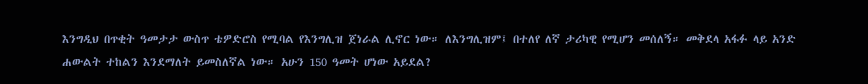እንግዲህ በጥቂት ዓመታታ ውስጥ ቴዎድሮስ የሚባል የእንግሊዝ ጀነራል ሊኖር ነው። ለእንግሊዝም፤ በተለየ ለኛ ታሪካዊ የሚሆን መሰለኝ። መቅደላ አፋፉ ላይ አንድ ሐውልት ተከልን እንደማለት ይመስለኛል ነው። አሁን 150 ዓመት ሆነው አይደል?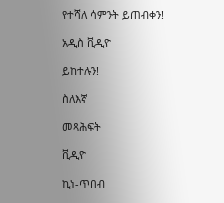የተሻለ ሳምንት ይጠብቀን!

አዲስ ቪዲዮ

ይከተሉን!

ስለእኛ

መጻሕፍት

ቪዲዮ

ኪነ-ጥበብ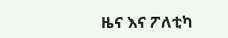ዜና እና ፖለቲካ